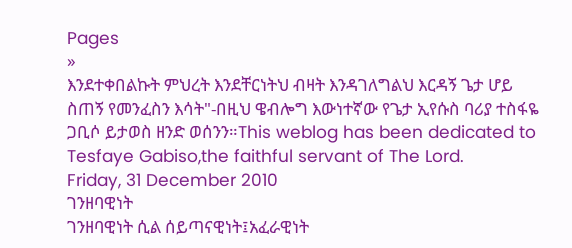Pages
»
እንደተቀበልኩት ምህረት እንደቸርነትህ ብዛት እንዳገለግልህ እርዳኝ ጌታ ሆይ ስጠኝ የመንፈስን እሳት"-በዚህ ዌብሎግ እውነተኛው የጌታ ኢየሱስ ባሪያ ተስፋዬ ጋቢሶ ይታወስ ዘንድ ወሰንን።This weblog has been dedicated to Tesfaye Gabiso,the faithful servant of The Lord.
Friday, 31 December 2010
ገንዘባዊነት
ገንዘባዊነት ሲል ሰይጣናዊነት፤አፈራዊነት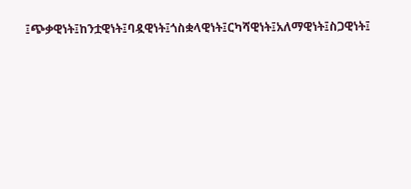፤ጭቃዊነት፤ከንቷዊነት፤ባዷዊነት፤ጎስቋላዊነት፤ርካሻዊነት፤አለማዊነት፤ስጋዊነት፤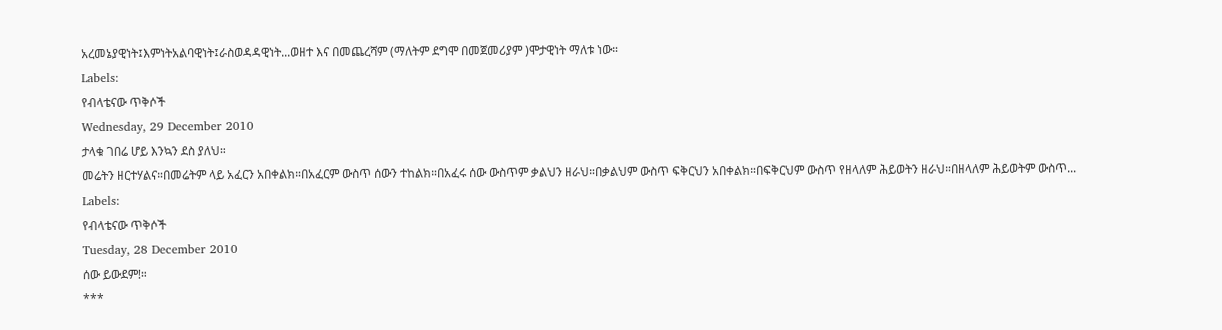አረመኔያዊነት፤እምነትአልባዊነት፤ራስወዳዳዊነት...ወዘተ እና በመጨረሻም (ማለትም ደግሞ በመጀመሪያም )ሞታዊነት ማለቱ ነው።
Labels:
የብላቴናው ጥቅሶች
Wednesday, 29 December 2010
ታላቁ ገበሬ ሆይ እንኳን ደስ ያለህ።
መሬትን ዘርተሃልና።በመሬትም ላይ አፈርን አበቀልክ።በአፈርም ውስጥ ሰውን ተከልክ።በአፈሩ ሰው ውስጥም ቃልህን ዘራህ።በቃልህም ውስጥ ፍቅርህን አበቀልክ።በፍቅርህም ውስጥ የዘላለም ሕይወትን ዘራህ።በዘላለም ሕይወትም ውስጥ...
Labels:
የብላቴናው ጥቅሶች
Tuesday, 28 December 2010
ሰው ይውደም!።
***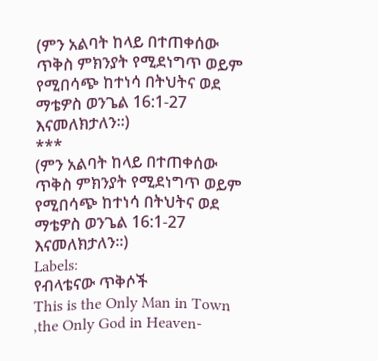(ምን አልባት ከላይ በተጠቀሰው ጥቅስ ምክንያት የሚደነግጥ ወይም የሚበሳጭ ከተነሳ በትህትና ወደ ማቴዎስ ወንጌል 16:1-27 እናመለክታለን።)
***
(ምን አልባት ከላይ በተጠቀሰው ጥቅስ ምክንያት የሚደነግጥ ወይም የሚበሳጭ ከተነሳ በትህትና ወደ ማቴዎስ ወንጌል 16:1-27 እናመለክታለን።)
Labels:
የብላቴናው ጥቅሶች
This is the Only Man in Town ,the Only God in Heaven-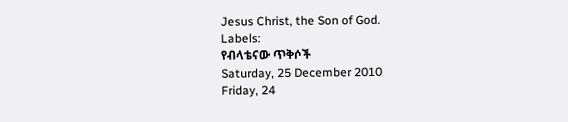Jesus Christ, the Son of God.
Labels:
የብላቴናው ጥቅሶች
Saturday, 25 December 2010
Friday, 24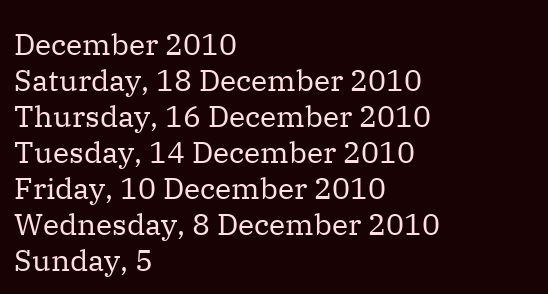December 2010
Saturday, 18 December 2010
Thursday, 16 December 2010
Tuesday, 14 December 2010
Friday, 10 December 2010
Wednesday, 8 December 2010
Sunday, 5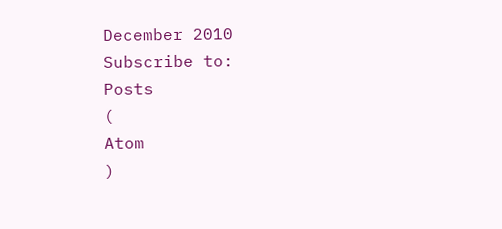December 2010
Subscribe to:
Posts
(
Atom
)